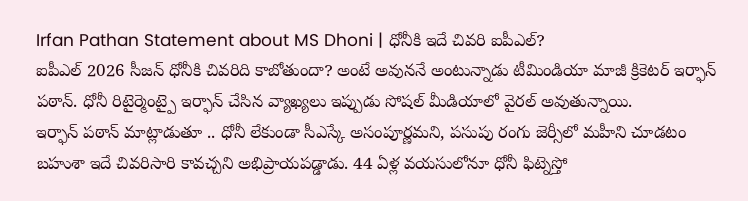Irfan Pathan Statement about MS Dhoni | ధోనీకి ఇదే చివరి ఐపీఎల్?
ఐపీఎల్ 2026 సీజన్ ధోనీకి చివరిది కాబోతుందా? అంటే అవుననే అంటున్నాడు టీమిండియా మాజీ క్రికెటర్ ఇర్ఫాన్ పఠాన్. ధోనీ రిటైర్మెంట్పై ఇర్ఫాన్ చేసిన వ్యాఖ్యలు ఇప్పుడు సోషల్ మీడియాలో వైరల్ అవుతున్నాయి.
ఇర్ఫాన్ పఠాన్ మాట్లాడుతూ .. ధోనీ లేకుండా సీఎస్కే అసంపూర్ణమని, పసుపు రంగు జెర్సీలో మహీని చూడటం బహుశా ఇదే చివరిసారి కావచ్చని అభిప్రాయపడ్డాడు. 44 ఏళ్ల వయసులోనూ ధోనీ ఫిట్నెస్తో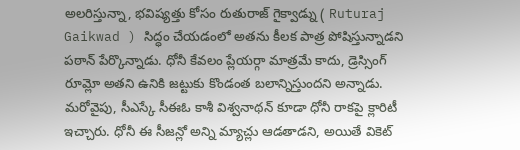అలరిస్తున్నా, భవిష్యత్తు కోసం రుతురాజ్ గైక్వాడ్ను ( Ruturaj Gaikwad ) సిద్ధం చేయడంలో అతను కీలక పాత్ర పోషిస్తున్నాడని పఠాన్ పేర్కొన్నాడు. ధోనీ కేవలం ప్లేయర్గా మాత్రమే కాదు, డ్రెస్సింగ్ రూమ్లో అతని ఉనికి జట్టుకు కొండంత బలాన్నిస్తుందని అన్నాడు.
మరోవైపు, సీఎస్కే సీఈఓ కాశీ విశ్వనాథన్ కూడా ధోనీ రాకపై క్లారిటీ ఇచ్చారు. ధోనీ ఈ సీజన్లో అన్ని మ్యాచ్లు ఆడతాడని, అయితే వికెట్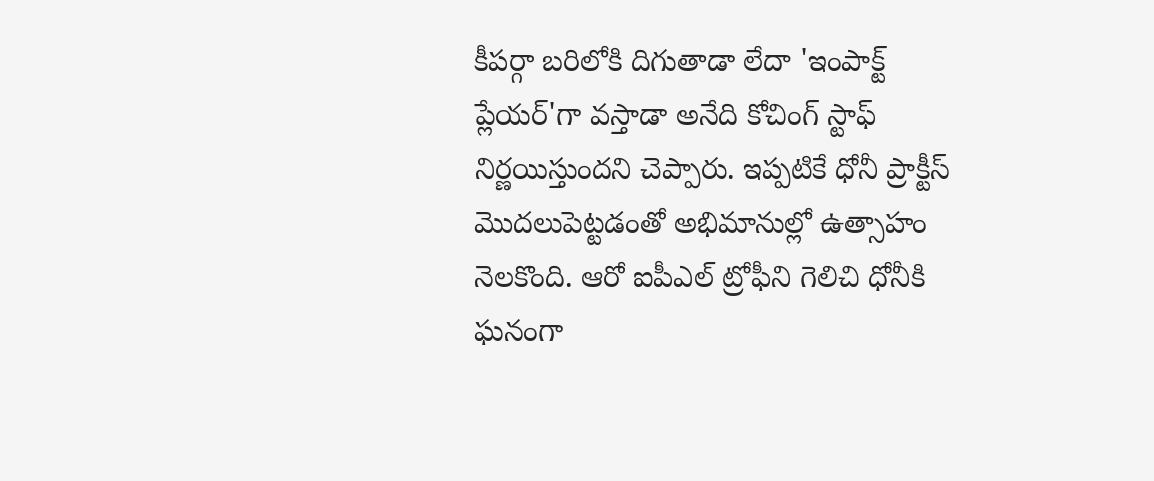కీపర్గా బరిలోకి దిగుతాడా లేదా 'ఇంపాక్ట్ ప్లేయర్'గా వస్తాడా అనేది కోచింగ్ స్టాఫ్ నిర్ణయిస్తుందని చెప్పారు. ఇప్పటికే ధోనీ ప్రాక్టీస్ మొదలుపెట్టడంతో అభిమానుల్లో ఉత్సాహం నెలకొంది. ఆరో ఐపీఎల్ ట్రోఫీని గెలిచి ధోనీకి ఘనంగా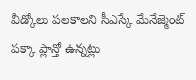వీడ్కోలు పలకాలని సీఎస్కే మేనేజ్మెంట్ పక్కా ప్లాన్తో ఉన్నట్లు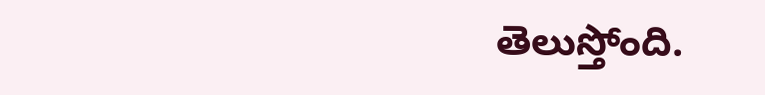తెలుస్తోంది.